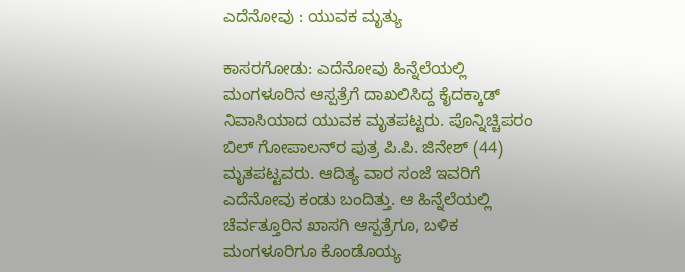ಎದೆನೋವು : ಯುವಕ ಮೃತ್ಯು

ಕಾಸರಗೋಡು: ಎದೆನೋವು ಹಿನ್ನೆಲೆಯಲ್ಲಿ ಮಂಗಳೂರಿನ ಆಸ್ಪತ್ರೆಗೆ ದಾಖಲಿಸಿದ್ದ ಕೈದಕ್ಕಾಡ್ ನಿವಾಸಿಯಾದ ಯುವಕ ಮೃತಪಟ್ಟರು. ಪೊನ್ನಿಚ್ಚಿಪರಂ ಬಿಲ್ ಗೋಪಾಲನ್‌ರ ಪುತ್ರ ಪಿ.ಪಿ. ಜಿನೇಶ್ (44) ಮೃತಪಟ್ಟವರು. ಆದಿತ್ಯ ವಾರ ಸಂಜೆ ಇವರಿಗೆ ಎದೆನೋವು ಕಂಡು ಬಂದಿತ್ತು. ಆ ಹಿನ್ನೆಲೆಯಲ್ಲಿ ಚೆರ್ವತ್ತೂರಿನ ಖಾಸಗಿ ಆಸ್ಪತ್ರೆಗೂ, ಬಳಿಕ ಮಂಗಳೂರಿಗೂ ಕೊಂಡೊಯ್ಯ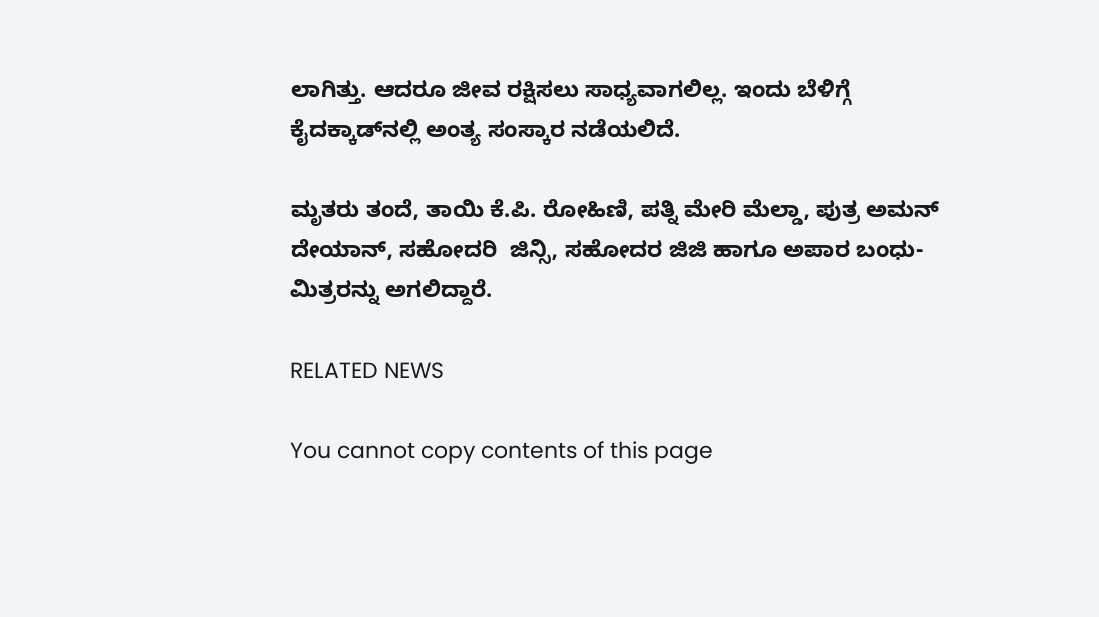ಲಾಗಿತ್ತು. ಆದರೂ ಜೀವ ರಕ್ಷಿಸಲು ಸಾಧ್ಯವಾಗಲಿಲ್ಲ. ಇಂದು ಬೆಳಿಗ್ಗೆ ಕೈದಕ್ಕಾಡ್‌ನಲ್ಲಿ ಅಂತ್ಯ ಸಂಸ್ಕಾರ ನಡೆಯಲಿದೆ.

ಮೃತರು ತಂದೆ, ತಾಯಿ ಕೆ.ಪಿ. ರೋಹಿಣಿ, ಪತ್ನಿ ಮೇರಿ ಮೆಲ್ಡಾ, ಪುತ್ರ ಅಮನ್ ದೇಯಾನ್, ಸಹೋದರಿ  ಜಿನ್ಸಿ, ಸಹೋದರ ಜಿಜಿ ಹಾಗೂ ಅಪಾರ ಬಂಧು-ಮಿತ್ರರನ್ನು ಅಗಲಿದ್ದಾರೆ.

RELATED NEWS

You cannot copy contents of this page